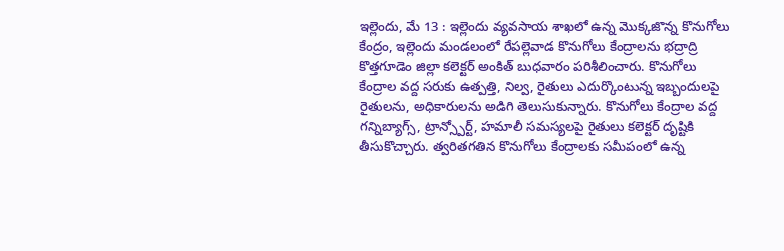ఇల్లెందు, మే 13 : ఇల్లెందు వ్యవసాయ శాఖలో ఉన్న మొక్కజొన్న కొనుగోలు కేంద్రం, ఇల్లెందు మండలంలో రేపల్లెవాడ కొనుగోలు కేంద్రాలను భద్రాద్రి కొత్తగూడెం జిల్లా కలెక్టర్ అంకిత్ బుధవారం పరిశీలించారు. కొనుగోలు కేంద్రాల వద్ద సరుకు ఉత్పత్తి, నిల్వ, రైతులు ఎదుర్కొంటున్న ఇబ్బందులపై రైతులను, అధికారులను అడిగి తెలుసుకున్నారు. కొనుగోలు కేంద్రాల వద్ద గన్నిబ్యాగ్స్, ట్రాన్స్పోర్ట్, హమాలీ సమస్యలపై రైతులు కలెక్టర్ దృష్టికి తీసుకొచ్చారు. త్వరితగతిన కొనుగోలు కేంద్రాలకు సమీపంలో ఉన్న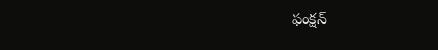ఫంక్షన్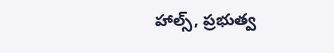హాల్స్, ప్రభుత్వ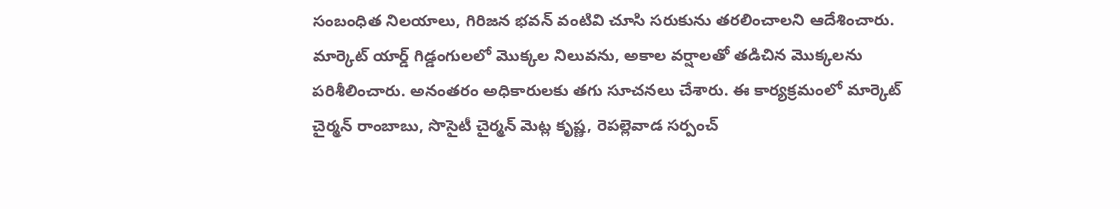సంబంధిత నిలయాలు, గిరిజన భవన్ వంటివి చూసి సరుకును తరలించాలని ఆదేశించారు. మార్కెట్ యార్డ్ గిడ్డంగులలో మొక్కల నిలువను, అకాల వర్షాలతో తడిచిన మొక్కలను పరిశీలించారు. అనంతరం అధికారులకు తగు సూచనలు చేశారు. ఈ కార్యక్రమంలో మార్కెట్ చైర్మన్ రాంబాబు, సొసైటీ చైర్మన్ మెట్ల కృష్ణ, రెపల్లెవాడ సర్పంచ్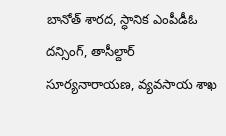బానోత్ శారద, స్ధానిక ఎంపీడీఓ దన్సింగ్, తాసీల్దార్ సూర్యనారాయణ, వ్యవసాయ శాఖ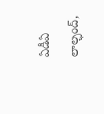ఏడీఏ లాల్ఛంద్,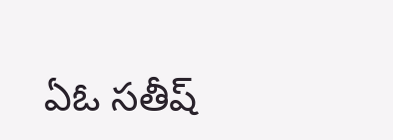ఏఓ సతీష్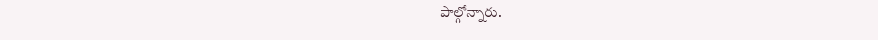పాల్గోన్నారు.